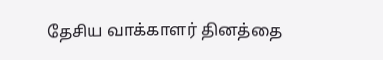தேசிய வாக்காளர் தினத்தை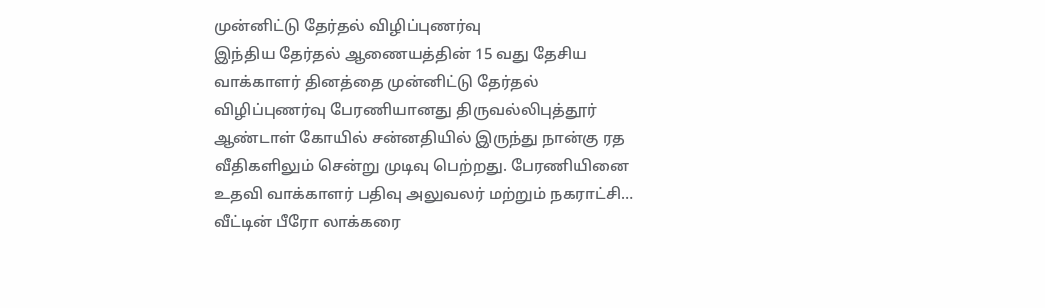முன்னிட்டு தேர்தல் விழிப்புணர்வு
இந்திய தேர்தல் ஆணையத்தின் 15 வது தேசிய வாக்காளர் தினத்தை முன்னிட்டு தேர்தல் விழிப்புணர்வு பேரணியானது திருவல்லிபுத்தூர் ஆண்டாள் கோயில் சன்னதியில் இருந்து நான்கு ரத வீதிகளிலும் சென்று முடிவு பெற்றது. பேரணியினை உதவி வாக்காளர் பதிவு அலுவலர் மற்றும் நகராட்சி…
வீட்டின் பீரோ லாக்கரை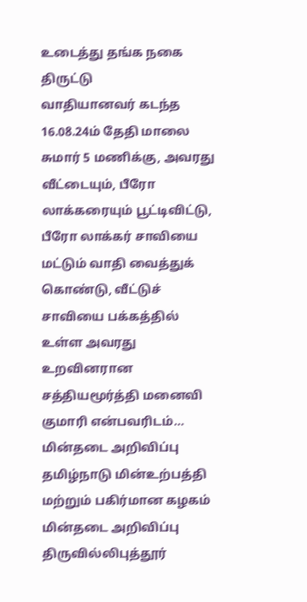உடைத்து தங்க நகை திருட்டு
வாதியானவர் கடந்த 16.08.24ம் தேதி மாலை சுமார் 5 மணிக்கு, அவரது வீட்டையும், பீரோ லாக்கரையும் பூட்டிவிட்டு, பீரோ லாக்கர் சாவியை மட்டும் வாதி வைத்துக் கொண்டு, வீட்டுச் சாவியை பக்கத்தில் உள்ள அவரது உறவினரான சத்தியமூர்த்தி மனைவி குமாரி என்பவரிடம்…
மின்தடை அறிவிப்பு
தமிழ்நாடு மின்உற்பத்தி மற்றும் பகிர்மான கழகம் மின்தடை அறிவிப்பு திருவில்லிபுத்தூர்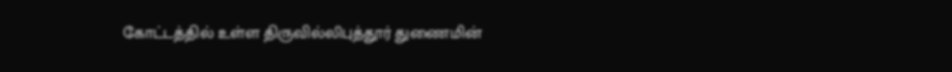கோட்டத்தில் உள்ள திருவில்லிபுத்தூர் துணைமின்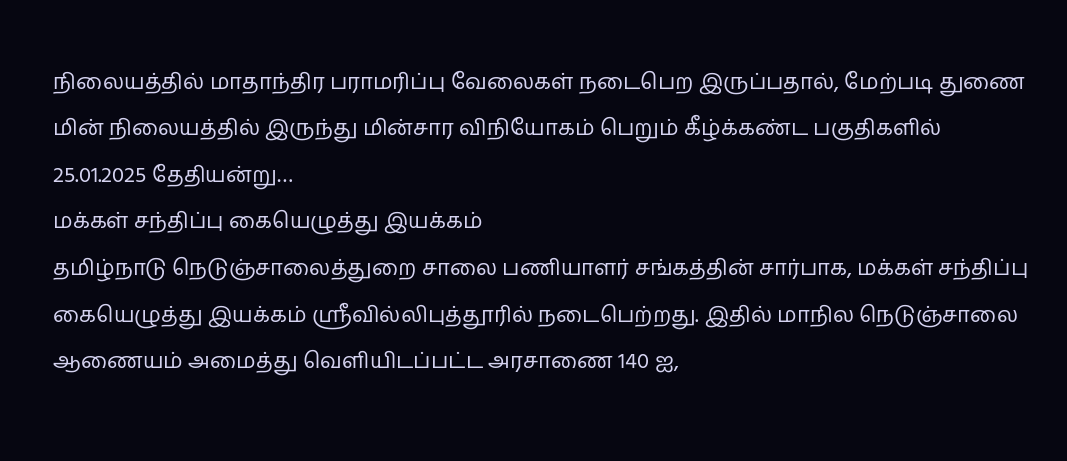நிலையத்தில் மாதாந்திர பராமரிப்பு வேலைகள் நடைபெற இருப்பதால், மேற்படி துணை மின் நிலையத்தில் இருந்து மின்சார விநியோகம் பெறும் கீழ்க்கண்ட பகுதிகளில் 25.01.2025 தேதியன்று…
மக்கள் சந்திப்பு கையெழுத்து இயக்கம்
தமிழ்நாடு நெடுஞ்சாலைத்துறை சாலை பணியாளர் சங்கத்தின் சார்பாக, மக்கள் சந்திப்பு கையெழுத்து இயக்கம் ஸ்ரீவில்லிபுத்தூரில் நடைபெற்றது. இதில் மாநில நெடுஞ்சாலை ஆணையம் அமைத்து வெளியிடப்பட்ட அரசாணை 140 ஐ,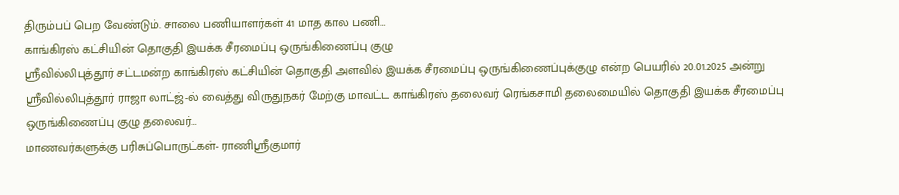திரும்பப் பெற வேண்டும். சாலை பணியாளர்கள் 41 மாத கால பணி…
காங்கிரஸ் கட்சியின் தொகுதி இயக்க சீரமைப்பு ஒருங்கிணைப்பு குழு
ஸ்ரீவில்லிபுத்தூர் சட்டமன்ற காங்கிரஸ் கட்சியின் தொகுதி அளவில் இயக்க சீரமைப்பு ஒருங்கிணைப்புக்குழு என்ற பெயரில் 20.01.2025 அன்று ஸ்ரீவில்லிபுத்தூர் ராஜா லாட்ஜ்-ல் வைத்து விருதுநகர் மேற்கு மாவட்ட காங்கிரஸ் தலைவர் ரெங்கசாமி தலைமையில் தொகுதி இயக்க சீரமைப்பு ஒருங்கிணைப்பு குழு தலைவர்…
மாணவர்களுக்கு பரிசுப்பொருட்கள்- ராணிஶ்ரீகுமார்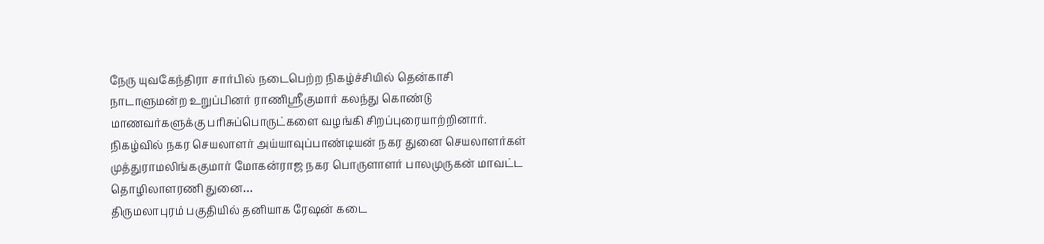நேரு யுவகேந்திரா சார்பில் நடைபெற்ற நிகழ்ச்சியில் தென்காசி நாடாளுமன்ற உறுப்பினர் ராணிஶ்ரீகுமார் கலந்து கொண்டு மாணவர்களுக்கு பரிசுப்பொருட்களை வழங்கி சிறப்புரையாற்றினார். நிகழ்வில் நகர செயலாளர் அய்யாவுப்பாண்டியன் நகர துனை செயலாளர்கள் முத்துராமலிங்ககுமார் மோகன்ராஜ நகர பொருளாளர் பாலமுருகன் மாவட்ட தொழிலாளரணி துனை…
திருமலாபுரம் பகுதியில் தனியாக ரேஷன் கடை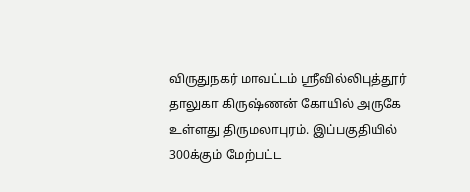விருதுநகர் மாவட்டம் ஸ்ரீவில்லிபுத்தூர் தாலுகா கிருஷ்ணன் கோயில் அருகே உள்ளது திருமலாபுரம். இப்பகுதியில் 300க்கும் மேற்பட்ட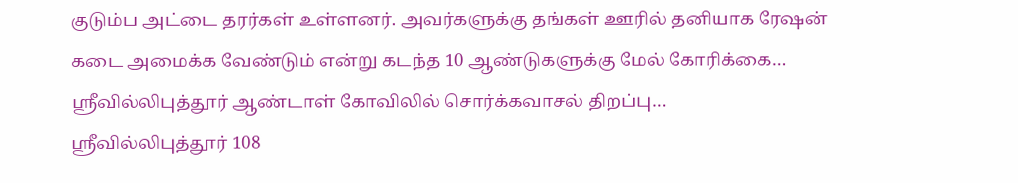குடும்ப அட்டை தரர்கள் உள்ளனர். அவர்களுக்கு தங்கள் ஊரில் தனியாக ரேஷன் கடை அமைக்க வேண்டும் என்று கடந்த 10 ஆண்டுகளுக்கு மேல் கோரிக்கை…
ஸ்ரீவில்லிபுத்தூர் ஆண்டாள் கோவிலில் சொர்க்கவாசல் திறப்பு…
ஸ்ரீவில்லிபுத்தூர் 108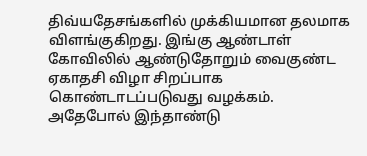திவ்யதேசங்களில் முக்கியமான தலமாக விளங்குகிறது. இங்கு ஆண்டாள் கோவிலில் ஆண்டுதோறும் வைகுண்ட ஏகாதசி விழா சிறப்பாக கொண்டாடப்படுவது வழக்கம். அதேபோல் இந்தாண்டு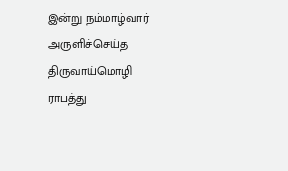இன்று நம்மாழ்வார் அருளிச்செய்த திருவாய்மொழி ராபத்து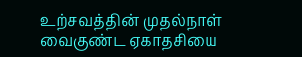உற்சவத்தின் முதல்நாள் வைகுண்ட ஏகாதசியை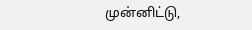முன்னிட்டு,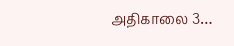அதிகாலை 3…